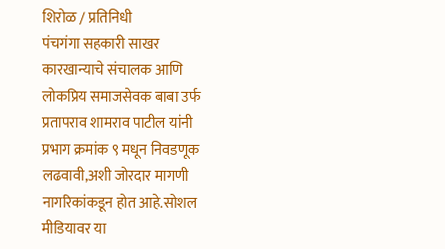शिरोळ / प्रतिनिधी
पंचगंगा सहकारी साखर कारखान्याचे संचालक आणि लोकप्रिय समाजसेवक बाबा उर्फ प्रतापराव शामराव पाटील यांनी प्रभाग क्रमांक ९ मधून निवडणूक लढवावी,अशी जोरदार मागणी नागरिकांकडून होत आहे.सोशल मीडियावर या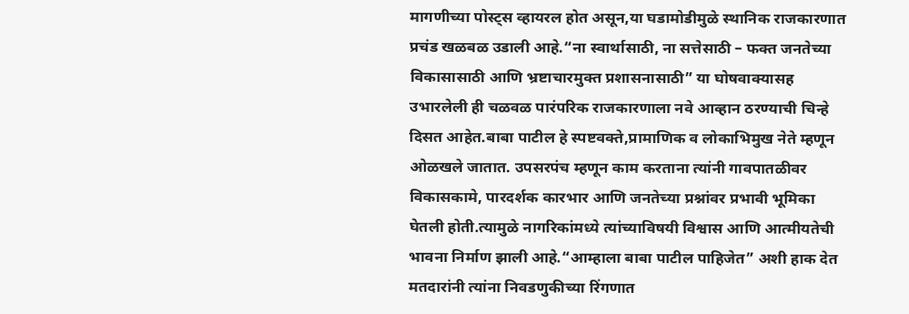मागणीच्या पोस्ट्स व्हायरल होत असून,या घडामोडीमुळे स्थानिक राजकारणात प्रचंड खळबळ उडाली आहे.“ना स्वार्थासाठी, ना सत्तेसाठी – फक्त जनतेच्या विकासासाठी आणि भ्रष्टाचारमुक्त प्रशासनासाठी” या घोषवाक्यासह उभारलेली ही चळवळ पारंपरिक राजकारणाला नवे आव्हान ठरण्याची चिन्हे दिसत आहेत.बाबा पाटील हे स्पष्टवक्ते,प्रामाणिक व लोकाभिमुख नेते म्हणून ओळखले जातात. उपसरपंच म्हणून काम करताना त्यांनी गावपातळीवर विकासकामे, पारदर्शक कारभार आणि जनतेच्या प्रश्नांवर प्रभावी भूमिका घेतली होती.त्यामुळे नागरिकांमध्ये त्यांच्याविषयी विश्वास आणि आत्मीयतेची भावना निर्माण झाली आहे.“आम्हाला बाबा पाटील पाहिजेत” अशी हाक देत मतदारांनी त्यांना निवडणुकीच्या रिंगणात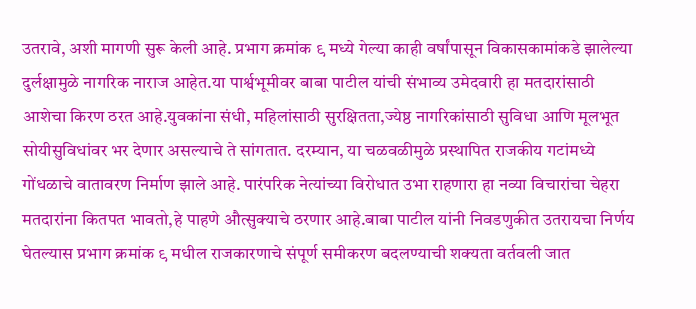उतरावे, अशी मागणी सुरू केली आहे. प्रभाग क्रमांक ९ मध्ये गेल्या काही वर्षांपासून विकासकामांकडे झालेल्या दुर्लक्षामुळे नागरिक नाराज आहेत.या पार्श्वभूमीवर बाबा पाटील यांची संभाव्य उमेदवारी हा मतदारांसाठी आशेचा किरण ठरत आहे.युवकांना संधी, महिलांसाठी सुरक्षितता,ज्येष्ठ नागरिकांसाठी सुविधा आणि मूलभूत सोयीसुविधांवर भर देणार असल्याचे ते सांगतात. दरम्यान, या चळवळीमुळे प्रस्थापित राजकीय गटांमध्ये गोंधळाचे वातावरण निर्माण झाले आहे. पारंपरिक नेत्यांच्या विरोधात उभा राहणारा हा नव्या विचारांचा चेहरा मतदारांना कितपत भावतो,हे पाहणे औत्सुक्याचे ठरणार आहे.बाबा पाटील यांनी निवडणुकीत उतरायचा निर्णय घेतल्यास प्रभाग क्रमांक ९ मधील राजकारणाचे संपूर्ण समीकरण बदलण्याची शक्यता वर्तवली जात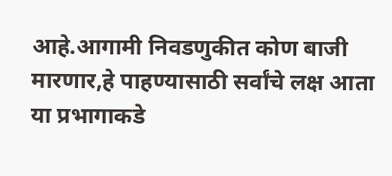आहे.आगामी निवडणुकीत कोण बाजी मारणार,हे पाहण्यासाठी सर्वांचे लक्ष आता या प्रभागाकडे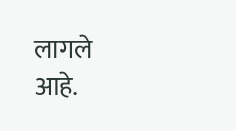लागले आहे.